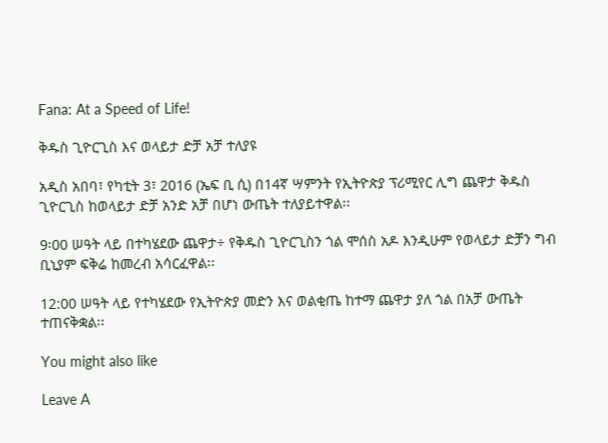Fana: At a Speed of Life!

ቅዱስ ጊዮርጊስ እና ወላይታ ድቻ አቻ ተለያዩ

አዲስ አበባ፣ የካቲት 3፣ 2016 (ኤፍ ቢ ሲ) በ14ኛ ሣምንት የኢትዮጵያ ፕሪሚየር ሊግ ጨዋታ ቅዱስ ጊዮርጊስ ከወላይታ ድቻ አንድ አቻ በሆነ ውጤት ተለያይተዋል፡፡

9፡00 ሠዓት ላይ በተካሄደው ጨዋታ÷ የቅዱስ ጊዮርጊስን ጎል ሞሰስ አዶ እንዲሁም የወላይታ ድቻን ግብ ቢኒያም ፍቅሬ ከመረብ አሳርፈዋል፡፡

12:00 ሠዓት ላይ የተካሄደው የኢትዮጵያ መድን እና ወልቂጤ ከተማ ጨዋታ ያለ ጎል በአቻ ውጤት ተጠናቅቋል፡፡

You might also like

Leave A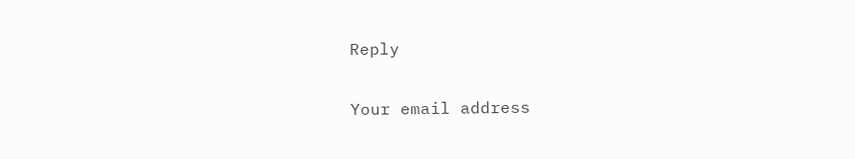Reply

Your email address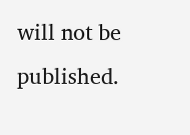will not be published.